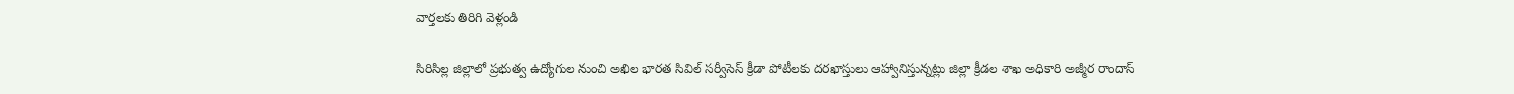వార్తలకు తిరిగి వెళ్లండి

సిరిసిల్ల జిల్లాలో ప్రభుత్వ ఉద్యోగుల నుంచి అఖిల భారత సివిల్ సర్వీసెస్ క్రీడా పోటీలకు దరఖాస్తులు ఆహ్వానిస్తున్నట్లు జిల్లా క్రీడల శాఖ అధికారి అజ్మీర రాందాస్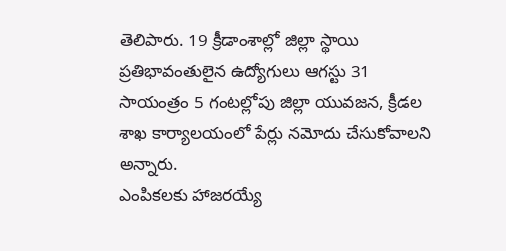తెలిపారు. 19 క్రీడాంశాల్లో జిల్లా స్థాయి ప్రతిభావంతులైన ఉద్యోగులు ఆగస్టు 31 సాయంత్రం 5 గంటల్లోపు జిల్లా యువజన, క్రీడల శాఖ కార్యాలయంలో పేర్లు నమోదు చేసుకోవాలని అన్నారు.
ఎంపికలకు హాజరయ్యే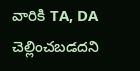వారికి TA, DA చెల్లించబడదని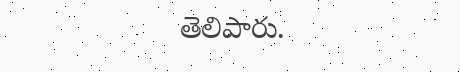తెలిపారు.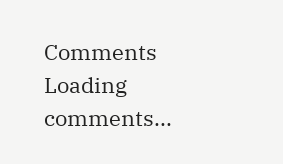Comments
Loading comments...